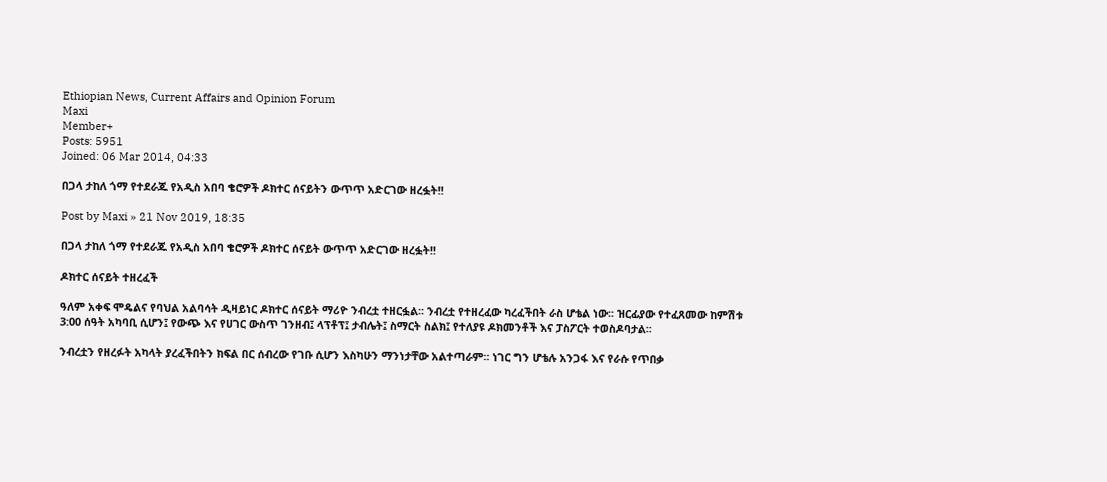Ethiopian News, Current Affairs and Opinion Forum
Maxi
Member+
Posts: 5951
Joined: 06 Mar 2014, 04:33

በጋላ ታከለ ጎማ የተደራጁ የአዲስ አበባ ቄሮዎች ዶክተር ሰናይትን ውጥጥ አድርገው ዘረፏት!!

Post by Maxi » 21 Nov 2019, 18:35

በጋላ ታከለ ጎማ የተደራጁ የአዲስ አበባ ቄሮዎች ዶክተር ሰናይት ውጥጥ አድርገው ዘረፏት!!

ዶክተር ሰናይት ተዘረፈች

ዓለም አቀፍ ሞዴልና የባህል አልባሳት ዲዛይነር ዶክተር ሰናይት ማሪዮ ንብረቷ ተዘርፏል፡፡ ንብረቷ የተዘረፈው ካረፈችበት ራስ ሆቴል ነው፡፡ ዝርፊያው የተፈጸመው ከምሽቱ 3:00 ሰዓት አካባቢ ሲሆን፤ የውጭ እና የሀገር ውስጥ ገንዘብ፤ ላፕቶፕ፤ ታብሌት፤ ስማርት ስልክ፤ የተለያዩ ዶክመንቶች እና ፓስፖርት ተወስዶባታል፡፡

ንብረቷን የዘረፉት አካላት ያረፈችበትን ክፍል በር ሰብረው የገቡ ሲሆን እስካሁን ማንነታቸው አልተጣራም፡፡ ነገር ግን ሆቴሉ አንጋፋ እና የራሱ የጥበቃ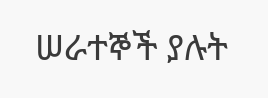ሠራተኞች ያሉት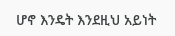ሆኖ እንዴት እንደዚህ አይነት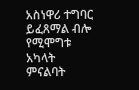አስነዋሪ ተግባር ይፈጸማል ብሎ የሚሞግቱ አካላት ምናልባት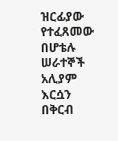ዝርፊያው የተፈጸመው በሆቴሉ ሠራተኞች አሊያም እርሷን በቅርብ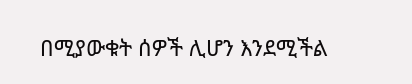በሚያውቁት ሰዎች ሊሆን እንደሚችል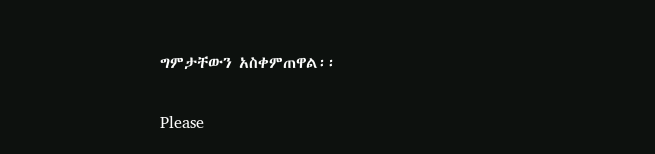ግምታቸውን አስቀምጠዋል፡፡

Please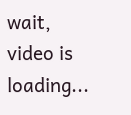wait, video is loading...